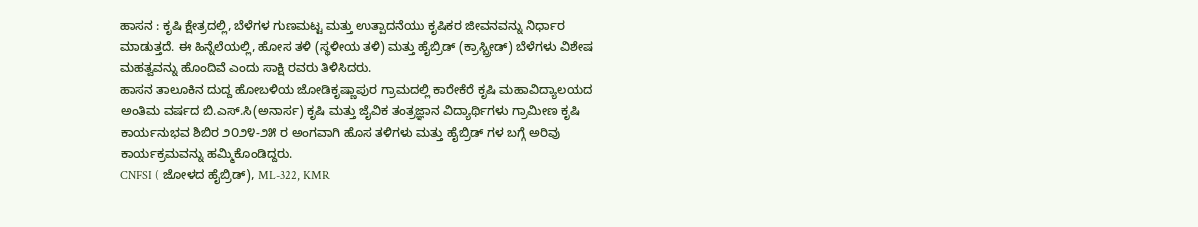ಹಾಸನ : ಕೃಷಿ ಕ್ಷೇತ್ರದಲ್ಲಿ, ಬೆಳೆಗಳ ಗುಣಮಟ್ಟ ಮತ್ತು ಉತ್ಪಾದನೆಯು ಕೃಷಿಕರ ಜೀವನವನ್ನು ನಿರ್ಧಾರ ಮಾಡುತ್ತದೆ. ಈ ಹಿನ್ನೆಲೆಯಲ್ಲಿ, ಹೋಸ ತಳಿ (ಸ್ಥಳೀಯ ತಳಿ) ಮತ್ತು ಹೈಬ್ರಿಡ್ (ಕ್ರಾಸ್ಬ್ರೀಡ್) ಬೆಳೆಗಳು ವಿಶೇಷ ಮಹತ್ವವನ್ನು ಹೊಂದಿವೆ ಎಂದು ಸಾಕ್ಷಿ ರವರು ತಿಳಿಸಿದರು.
ಹಾಸನ ತಾಲೂಕಿನ ದುದ್ದ ಹೋಬಳಿಯ ಜೋಡಿಕೃಷ್ಣಾಪುರ ಗ್ರಾಮದಲ್ಲಿ ಕಾರೇಕೆರೆ ಕೃಷಿ ಮಹಾವಿದ್ಯಾಲಯದ ಅಂತಿಮ ವರ್ಷದ ಬಿ.ಎಸ್.ಸಿ(ಅನಾರ್ಸ) ಕೃಷಿ ಮತ್ತು ಜೈವಿಕ ತಂತ್ರಜ್ಞಾನ ವಿದ್ಯಾರ್ಥಿಗಳು ಗ್ರಾಮೀಣ ಕೃಷಿ ಕಾರ್ಯನುಭವ ಶಿಬಿರ ೨೦೨೪-೨೫ ರ ಅಂಗವಾಗಿ ಹೊಸ ತಳಿಗಳು ಮತ್ತು ಹೈಬ್ರಿಡ್ ಗಳ ಬಗ್ಗೆ ಅರಿವು ಕಾರ್ಯಕ್ರಮವನ್ನು ಹಮ್ಮಿಕೊಂಡಿದ್ದರು.
CNFSI ( ಜೋಳದ ಹೈಬ್ರಿಡ್), ML-322, KMR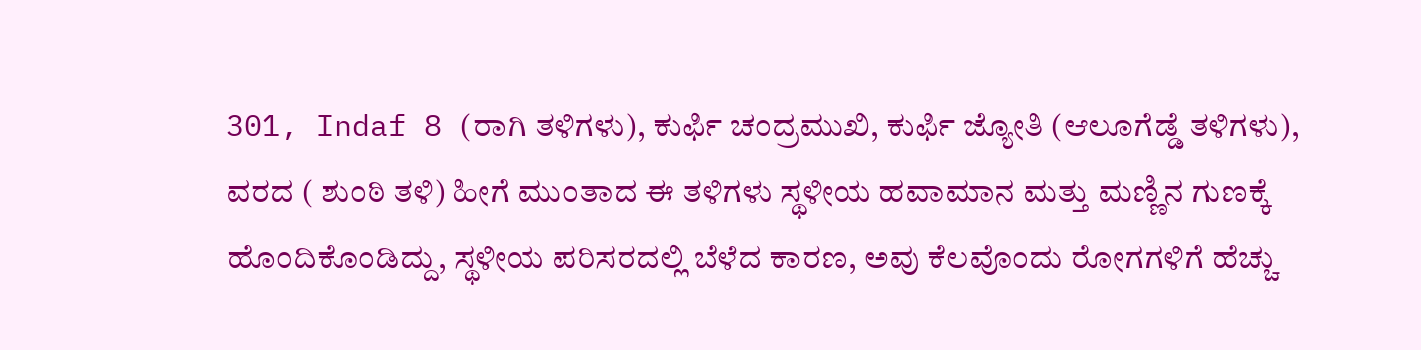301, Indaf 8 (ರಾಗಿ ತಳಿಗಳು), ಕುರ್ಫಿ ಚಂದ್ರಮುಖಿ, ಕುರ್ಫಿ ಜ್ಯೋತಿ (ಆಲೂಗೆಡ್ಡೆ ತಳಿಗಳು), ವರದ ( ಶುಂಠಿ ತಳಿ) ಹೀಗೆ ಮುಂತಾದ ಈ ತಳಿಗಳು ಸ್ಥಳೀಯ ಹವಾಮಾನ ಮತ್ತು ಮಣ್ಣಿನ ಗುಣಕ್ಕೆ ಹೊಂದಿಕೊಂಡಿದ್ದು, ಸ್ಥಳೀಯ ಪರಿಸರದಲ್ಲಿ ಬೆಳೆದ ಕಾರಣ, ಅವು ಕೆಲವೊಂದು ರೋಗಗಳಿಗೆ ಹೆಚ್ಚು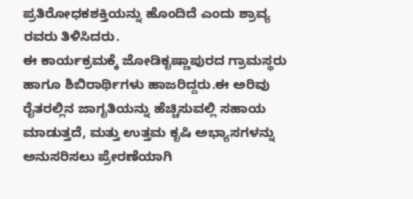ಪ್ರತಿರೋಧಕಶಕ್ತಿಯನ್ನು ಹೊಂದಿದೆ ಎಂದು ಶ್ರಾವ್ಯ ರವರು ತಿಳಿಸಿದರು.
ಈ ಕಾರ್ಯಕ್ರಮಕ್ಕೆ ಜೋಡಿಕೃಷ್ಣಾಪುರದ ಗ್ರಾಮಸ್ಥರು ಹಾಗೂ ಶಿಬಿರಾರ್ಥಿಗಳು ಹಾಜರಿದ್ದರು.ಈ ಅರಿವು ರೈತರಲ್ಲಿನ ಜಾಗೃತಿಯನ್ನು ಹೆಚ್ಚಿಸುವಲ್ಲಿ ಸಹಾಯ ಮಾಡುತ್ತದೆ, ಮತ್ತು ಉತ್ತಮ ಕೃಷಿ ಅಭ್ಯಾಸಗಳನ್ನು ಅನುಸರಿಸಲು ಪ್ರೇರಣೆಯಾಗಿ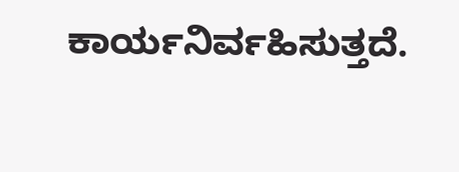ಕಾರ್ಯನಿರ್ವಹಿಸುತ್ತದೆ.